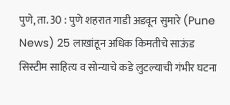पुणे, ता. 30 : पुणे शहरात गाडी अडवून सुमारे (Pune News) 25 लाखांहून अधिक किमतीचे साऊंड सिस्टीम साहित्य व सोन्याचे कडे लुटल्याची गंभीर घटना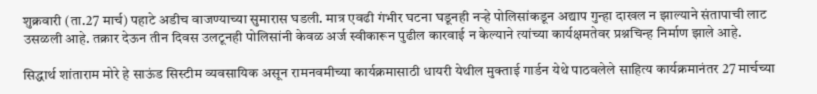शुक्रवारी (ता.27 मार्च) पहाटे अडीच वाजण्याच्या सुमारास घडली. मात्र एवढी गंभीर घटना घडूनही नऱ्हे पोलिसांकडून अद्याप गुन्हा दाखल न झाल्याने संतापाची लाट उसळली आहे. तक्रार देऊन तीन दिवस उलटूनही पोलिसांनी केवळ अर्ज स्वीकारून पुढील कारवाई न केल्याने त्यांच्या कार्यक्षमतेवर प्रश्नचिन्ह निर्माण झाले आहे.

सिद्धार्थ शांताराम मोरे हे साऊंड सिस्टीम व्यवसायिक असून रामनवमीच्या कार्यक्रमासाठी धायरी येथील मुक्ताई गार्डन येथे पाठवलेले साहित्य कार्यक्रमानंतर 27 मार्चच्या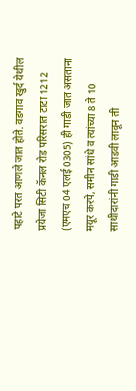पहाटे परत आणले जात होते. वडगाव खुर्द येथील प्रयेजा सिटी कॅनल रोड परिसरात टाटा 1212 (एमएच 04 एलई 0305) ही गाडी जात असताना मयूर करपे, समीन सांधे व त्यांच्या 8 ते 10 साथीदारांनी गाडी आडवी लावून ती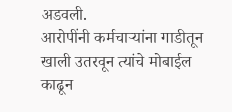अडवली.
आरोपींनी कर्मचाऱ्यांना गाडीतून खाली उतरवून त्यांचे मोबाईल काढून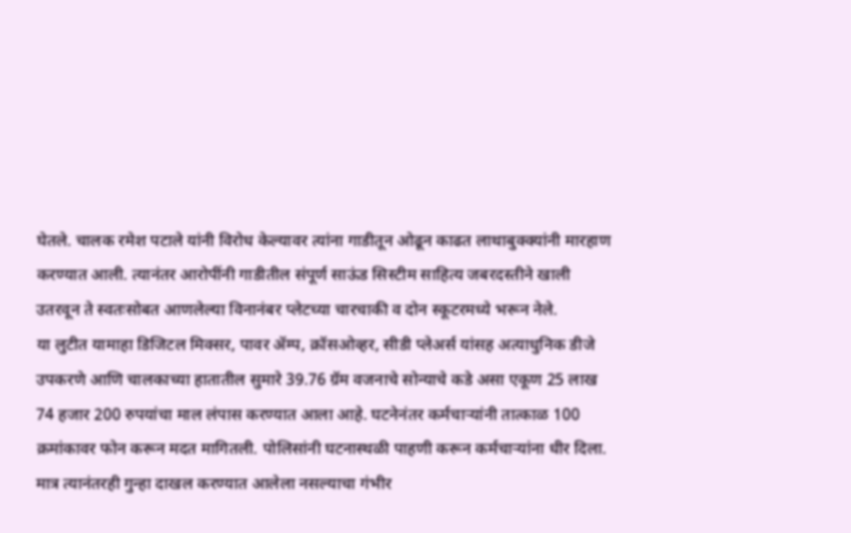घेतले. चालक रमेश पटाले यांनी विरोध केल्यावर त्यांना गाडीतून ओढून काढत लाथाबुक्क्यांनी मारहाण करण्यात आली. त्यानंतर आरोपींनी गाडीतील संपूर्ण साऊंड सिस्टीम साहित्य जबरदस्तीने खाली उतरवून ते स्वतःसोबत आणलेल्या विनानंबर प्लेटच्या चारचाकी व दोन स्कूटरमध्ये भरून नेले.
या लुटीत यामाहा डिजिटल मिक्सर, पावर ॲम्प, क्रॉसओव्हर, सीडी प्लेअर्स यांसह अत्याधुनिक डीजे उपकरणे आणि चालकाच्या हातातील सुमारे 39.76 ग्रॅम वजनाचे सोन्याचे कडे असा एकूण 25 लाख 74 हजार 200 रुपयांचा माल लंपास करण्यात आला आहे. घटनेनंतर कर्मचाऱ्यांनी तात्काळ 100 क्रमांकावर फोन करून मदत मागितली. पोलिसांनी घटनास्थळी पाहणी करून कर्मचाऱ्यांना धीर दिला. मात्र त्यानंतरही गुन्हा दाखल करण्यात आलेला नसल्याचा गंभीर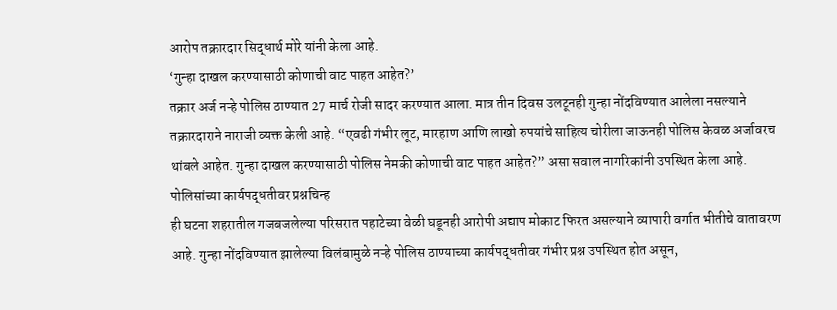आरोप तक्रारदार सिद्धार्थ मोरे यांनी केला आहे.
‘गुन्हा दाखल करण्यासाठी कोणाची वाट पाहत आहेत?’
तक्रार अर्ज नऱ्हे पोलिस ठाण्यात 27 मार्च रोजी सादर करण्यात आला. मात्र तीन दिवस उलटूनही गुन्हा नोंदविण्यात आलेला नसल्याने तक्रारदाराने नाराजी व्यक्त केली आहे. “एवढी गंभीर लूट, मारहाण आणि लाखो रुपयांचे साहित्य चोरीला जाऊनही पोलिस केवळ अर्जावरच थांबले आहेत. गुन्हा दाखल करण्यासाठी पोलिस नेमकी कोणाची वाट पाहत आहेत?” असा सवाल नागरिकांनी उपस्थित केला आहे.
पोलिसांच्या कार्यपद्धतीवर प्रश्नचिन्ह
ही घटना शहरातील गजबजलेल्या परिसरात पहाटेच्या वेळी घडूनही आरोपी अद्याप मोकाट फिरत असल्याने व्यापारी वर्गात भीतीचे वातावरण आहे. गुन्हा नोंदविण्यात झालेल्या विलंबामुळे नऱ्हे पोलिस ठाण्याच्या कार्यपद्धतीवर गंभीर प्रश्न उपस्थित होत असून,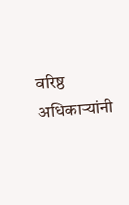वरिष्ठ अधिकाऱ्यांनी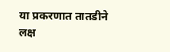या प्रकरणात तातडीने लक्ष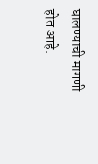घालण्याची मागणी होत आहे.